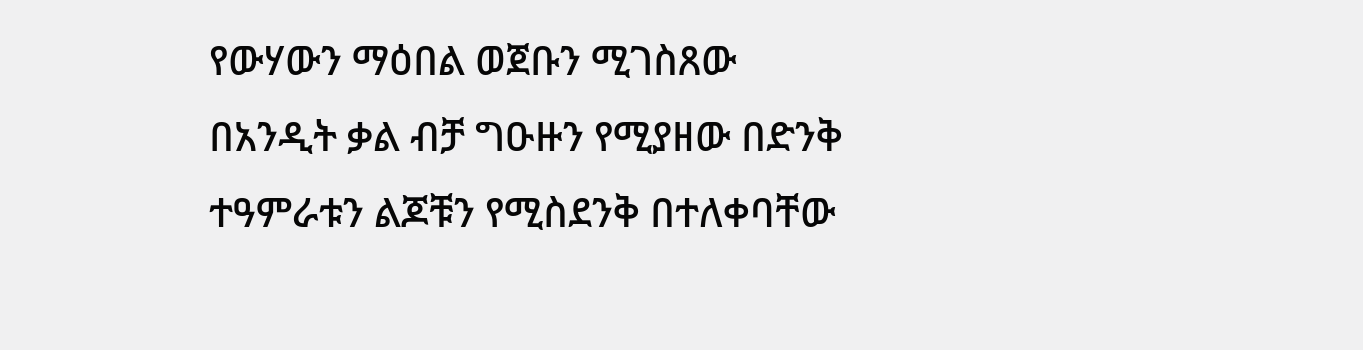የውሃውን ማዕበል ወጀቡን ሚገስጸው በአንዲት ቃል ብቻ ግዑዙን የሚያዘው በድንቅ ተዓምራቱን ልጆቹን የሚስደንቅ በተለቀባቸው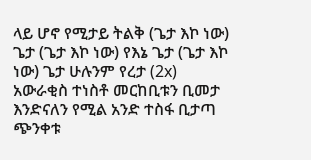ላይ ሆኖ የሚታይ ትልቅ (ጌታ እኮ ነው) ጌታ (ጌታ እኮ ነው) የእኔ ጌታ (ጌታ እኮ ነው) ጌታ ሁሉንም የረታ (2x) አውራቂስ ተነስቶ መርከቢቱን ቢመታ እንድናለን የሚል አንድ ተስፋ ቢታጣ ጭንቀቱ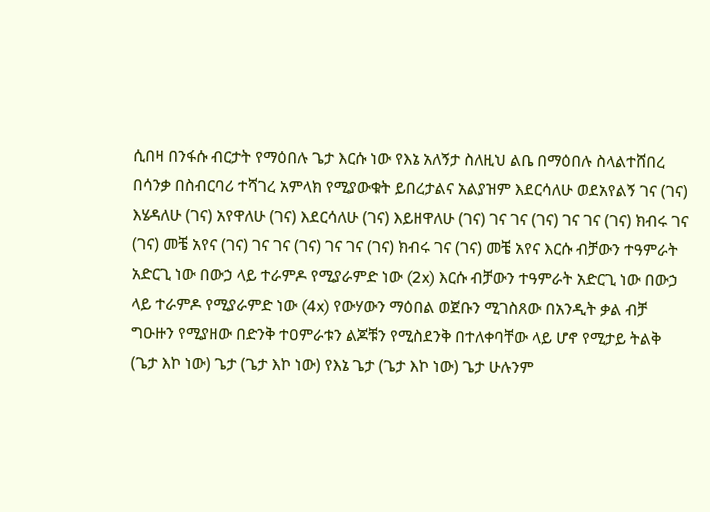ሲበዛ በንፋሱ ብርታት የማዕበሉ ጌታ እርሱ ነው የእኔ አለኝታ ስለዚህ ልቤ በማዕበሉ ስላልተሸበረ በሳንቃ በስብርባሪ ተሻገረ አምላክ የሚያውቁት ይበረታልና አልያዝም እደርሳለሁ ወደአየልኝ ገና (ገና) እሄዳለሁ (ገና) አየዋለሁ (ገና) እደርሳለሁ (ገና) እይዘዋለሁ (ገና) ገና ገና (ገና) ገና ገና (ገና) ክብሩ ገና (ገና) መቼ አየና (ገና) ገና ገና (ገና) ገና ገና (ገና) ክብሩ ገና (ገና) መቼ አየና እርሱ ብቻውን ተዓምራት አድርጊ ነው በውኃ ላይ ተራምዶ የሚያራምድ ነው (2x) እርሱ ብቻውን ተዓምራት አድርጊ ነው በውኃ ላይ ተራምዶ የሚያራምድ ነው (4x) የውሃውን ማዕበል ወጀቡን ሚገስጸው በአንዲት ቃል ብቻ ግዑዙን የሚያዘው በድንቅ ተዐምራቱን ልጆቹን የሚስደንቅ በተለቀባቸው ላይ ሆኖ የሚታይ ትልቅ (ጌታ እኮ ነው) ጌታ (ጌታ እኮ ነው) የእኔ ጌታ (ጌታ እኮ ነው) ጌታ ሁሉንም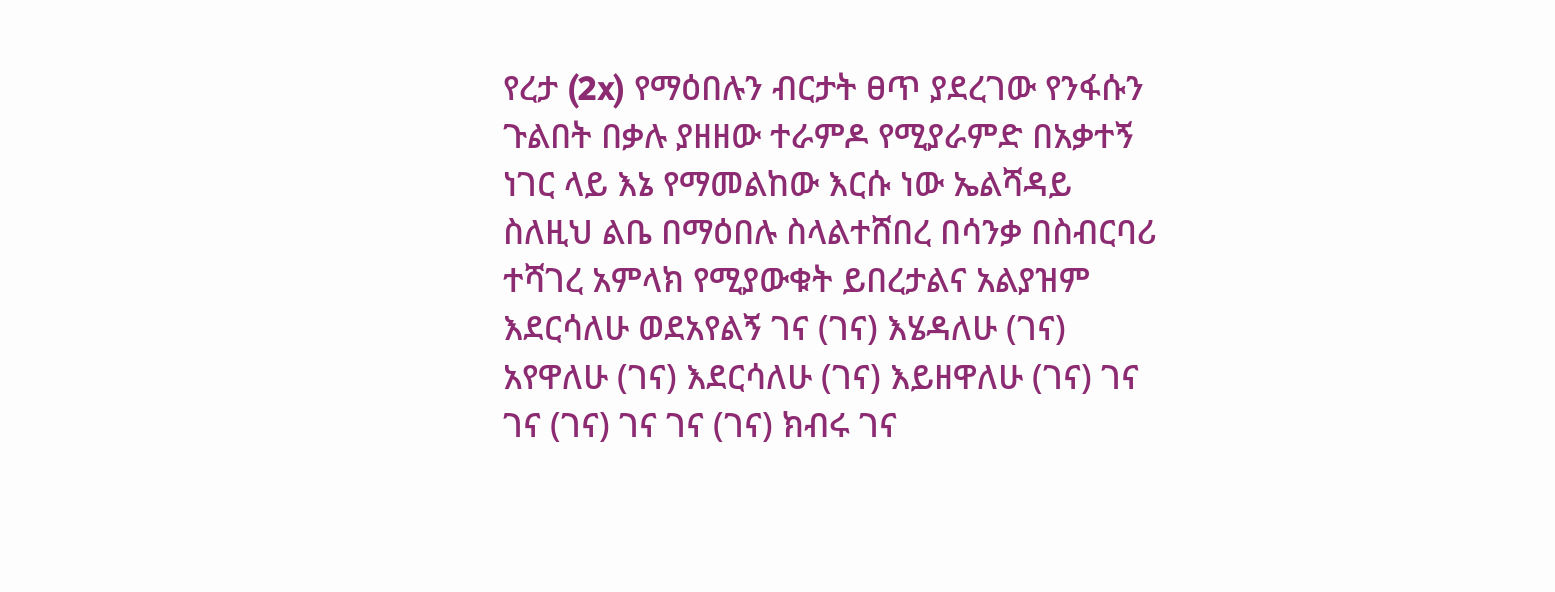የረታ (2x) የማዕበሉን ብርታት ፀጥ ያደረገው የንፋሱን ጉልበት በቃሉ ያዘዘው ተራምዶ የሚያራምድ በአቃተኝ ነገር ላይ እኔ የማመልከው እርሱ ነው ኤልሻዳይ ስለዚህ ልቤ በማዕበሉ ስላልተሸበረ በሳንቃ በስብርባሪ ተሻገረ አምላክ የሚያውቁት ይበረታልና አልያዝም እደርሳለሁ ወደአየልኝ ገና (ገና) እሄዳለሁ (ገና) አየዋለሁ (ገና) እደርሳለሁ (ገና) እይዘዋለሁ (ገና) ገና ገና (ገና) ገና ገና (ገና) ክብሩ ገና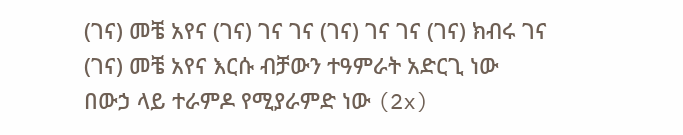(ገና) መቼ አየና (ገና) ገና ገና (ገና) ገና ገና (ገና) ክብሩ ገና (ገና) መቼ አየና እርሱ ብቻውን ተዓምራት አድርጊ ነው በውኃ ላይ ተራምዶ የሚያራምድ ነው (2x)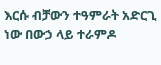እርሱ ብቻውን ተዓምራት አድርጊ ነው በውኃ ላይ ተራምዶ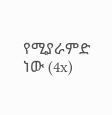የሚያራምድ ነው (4x)